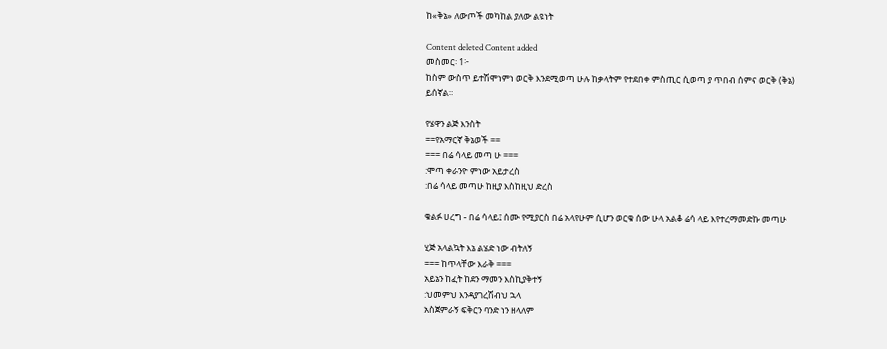ከ«ቅኔ» ለውጦች መካከል ያለው ልዩነት

Content deleted Content added
መስመር፡ 1፦
ከስም ውስጥ ይተሽሞነምነ ወርቅ እንደሚወጣ ሁሉ ከቃላትም የተደበቀ ምስጢር ሲወጣ ያ ጥበብ ሰምና ወርቅ (ቅኔ) ይሰኛል።

የሄዋን ልጅ እንስት
==የአማርኛ ቅኔወች ==
=== በሬ ሳላይ መጣ ሁ ===
:ሞጣ ቀራንዮ ምነው አይታረስ
:በሬ ሳላይ መጣሁ ከዚያ እስከዚህ ድረስ

ቁልፉ ሀረግ - በሬ ሳላይ፤ ሰሙ የሚያርስ በሬ አላየሁም ሲሆን ወርቁ ሰው ሁላ አልቆ ሬሳ ላይ እየተረማመድኩ መጣሁ

ሂጅ አላልኳት እኔ ልሄድ ነው ብትለኝ
=== ከጥላቸው እራቅ ===
አይኔን ከፈት ከደን ማመን እስኪያቅተኝ
:ህመምህ እንዳያገረሽብህ ኋላ
አስጀምራኝ ፍቅርን ባንድ ነን ዘላለም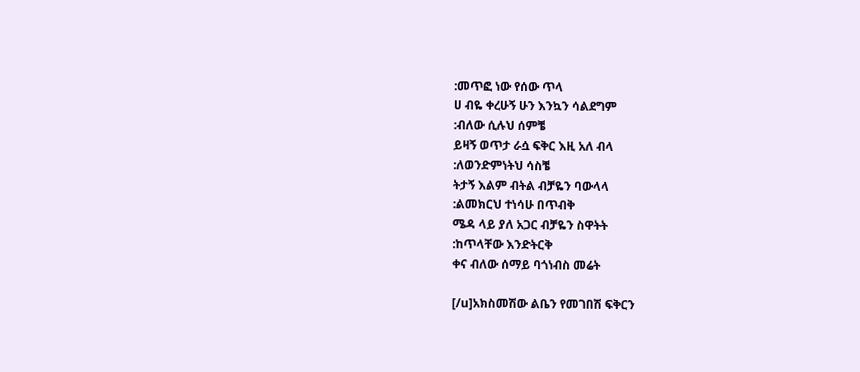:መጥፎ ነው የሰው ጥላ
ሀ ብዬ ቀረሁኝ ሁን እንኳን ሳልደግም
:ብለው ሲሉህ ሰምቼ
ይዛኝ ወጥታ ራሷ ፍቅር እዚ አለ ብላ
:ለወንድምነትህ ሳስቼ
ትታኝ እልም ብትል ብቻዬን ባውላላ
:ልመክርህ ተነሳሁ በጥብቅ
ሜዳ ላይ ያለ አጋር ብቻዬን ስዋትት
:ከጥላቸው እንድትርቅ
ቀና ብለው ሰማይ ባጎነብስ መሬት

[/u]አክስመሽው ልቤን የመገበሽ ፍቅርን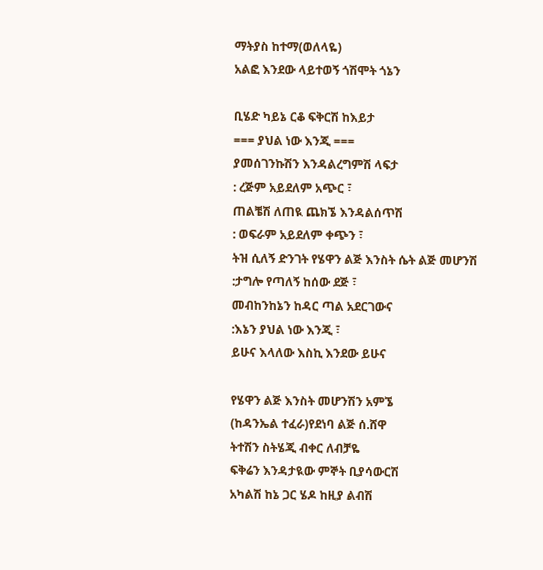ማትያስ ከተማ(ወለላዬ)
አልፎ እንደው ላይተወኝ ጎሽሞት ጎኔን

ቢሄድ ካይኔ ርቆ ፍቅርሽ ከእይታ
=== ያህል ነው እንጂ ===
ያመሰገንኩሽን እንዳልረግምሽ ላፍታ
: ረጅም አይደለም አጭር ፣
ጠልቼሽ ለጠዪ ጨክኜ እንዳልሰጥሽ
: ወፍራም አይደለም ቀጭን ፣
ትዝ ሲለኝ ድንገት የሄዋን ልጅ እንስት ሴት ልጅ መሆንሽ
:ታግሎ የጣለኝ ከሰው ደጅ ፣
መብከንከኔን ከዳር ጣል አደርገውና
:እኔን ያህል ነው እንጂ ፣
ይሁና እላለው እስኪ እንደው ይሁና

የሄዋን ልጅ እንስት መሆንሽን አምኜ
(ከዳንኤል ተፈራ)የደነባ ልጅ ሰ.ሸዋ
ትተሽን ስትሄጂ ብቀር ለብቻዬ
ፍቅሬን እንዳታዪው ምኞት ቢያሳውርሽ
አካልሽ ከኔ ጋር ሄዶ ከዚያ ልብሽ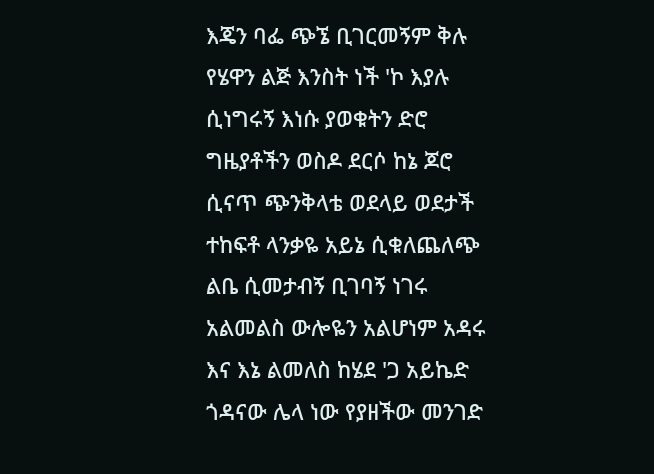እጄን ባፌ ጭኜ ቢገርመኝም ቅሉ
የሄዋን ልጅ እንስት ነች 'ኮ እያሉ
ሲነግሩኝ እነሱ ያወቁትን ድሮ
ግዜያቶችን ወስዶ ደርሶ ከኔ ጆሮ
ሲናጥ ጭንቅላቴ ወደላይ ወደታች
ተከፍቶ ላንቃዬ አይኔ ሲቁለጨለጭ
ልቤ ሲመታብኝ ቢገባኝ ነገሩ
አልመልስ ውሎዬን አልሆነም አዳሩ
እና እኔ ልመለስ ከሄደ 'ጋ አይኬድ
ጎዳናው ሌላ ነው የያዘችው መንገድ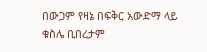በውጋም የዛኔ በፍቅር አውድማ ላይ
ቁስሌ ቢበረታም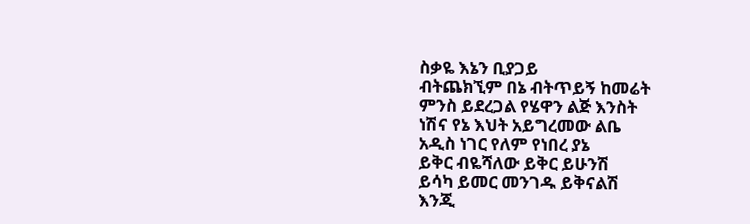ስቃዬ እኔን ቢያጋይ
ብትጨክኚም በኔ ብትጥይኝ ከመሬት
ምንስ ይደረጋል የሄዋን ልጅ እንስት
ነሽና የኔ እህት አይግረመው ልቤ
አዲስ ነገር የለም የነበረ ያኔ
ይቅር ብዬሻለው ይቅር ይሁንሽ
ይሳካ ይመር መንገዱ ይቅናልሽ
እንጂ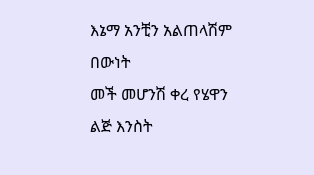እኔማ አንቺን አልጠላሽም በውነት
መች መሆንሽ ቀረ የሄዋን ልጅ እንስት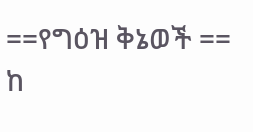==የግዕዝ ቅኔወች ==
ከ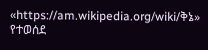«https://am.wikipedia.org/wiki/ቅኔ» የተወሰደ